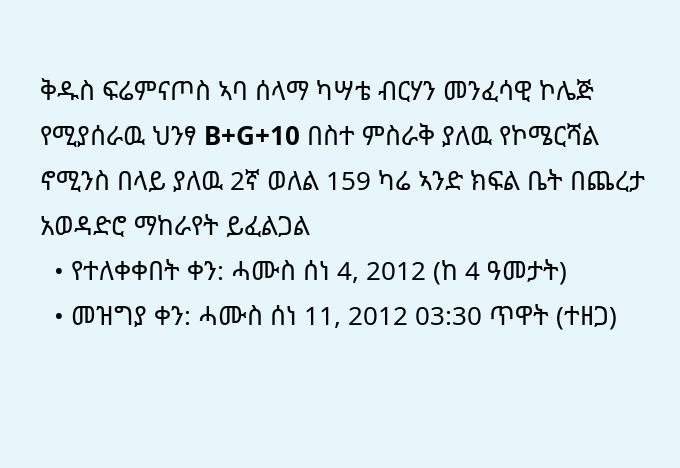ቅዱስ ፍሬምናጦስ ኣባ ሰላማ ካሣቴ ብርሃን መንፈሳዊ ኮሌጅ የሚያሰራዉ ህንፃ B+G+10 በስተ ምስራቅ ያለዉ የኮሜርሻል ኖሚንስ በላይ ያለዉ 2ኛ ወለል 159 ካሬ ኣንድ ክፍል ቤት በጨረታ አወዳድሮ ማከራየት ይፈልጋል
  • የተለቀቀበት ቀን: ሓሙስ ሰነ 4, 2012 (ከ 4 ዓመታት)
  • መዝግያ ቀን: ሓሙስ ሰነ 11, 2012 03:30 ጥዋት (ተዘጋ)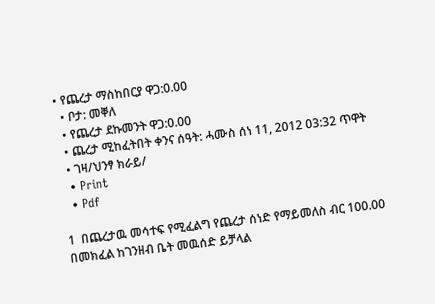• የጨረታ ማስከበርያ ዋጋ:0.00
  • ቦታ: መቐለ
  • የጨረታ ደኩመንት ዋጋ:0.00
  • ጨረታ ሚከፈትበት ቀንና ሰዓት: ሓሙስ ሰነ 11, 2012 03:32 ጥዋት
  • ገዛ/ህንፃ ክራይ/
  • Print
  • Pdf

1  በጨረታዉ መሳተፍ የሚፈልግ የጨረታ ሰነድ የማይመለስ ብር 100.00 በመክፈል ከገንዘብ ቤት መዉሰድ ይቻላል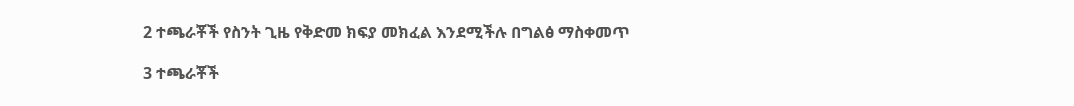2 ተጫራቾች የስንት ጊዜ የቅድመ ክፍያ መክፈል እንደሚችሉ በግልፅ ማስቀመጥ

3 ተጫራቾች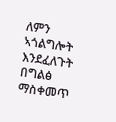ለምን ኣጎልግሎት እንደፈለጉት በግልፅ ማስቀመጥ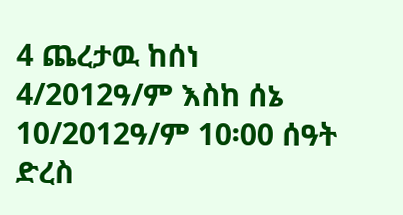4 ጨረታዉ ከሰነ 4/2012ዓ/ም እስከ ሰኔ 10/2012ዓ/ም 10፡00 ሰዓት ድረስ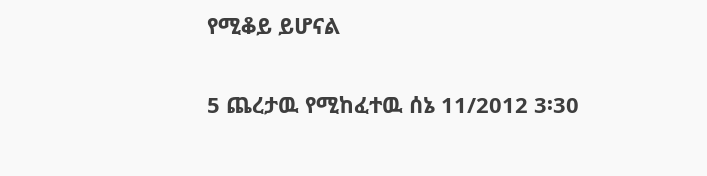የሚቆይ ይሆናል

5 ጨረታዉ የሚከፈተዉ ሰኔ 11/2012 3፡30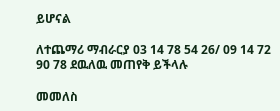ይሆናል

ለተጨማሪ ማብራርያ 03 14 78 54 26/ 09 14 72 90 78 ደዉለዉ መጠየቅ ይችላሉ

መመለስ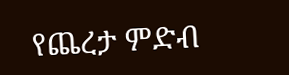የጨረታ ምድብ